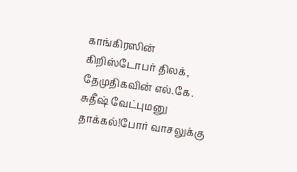காங்கிரஸின் கிறிஸ்டோபர் திலக், தேமுதிகவின் எல்.கே. சுதீஷ் வேட்புமனு தாக்கல்!போர் வாசலுக்கு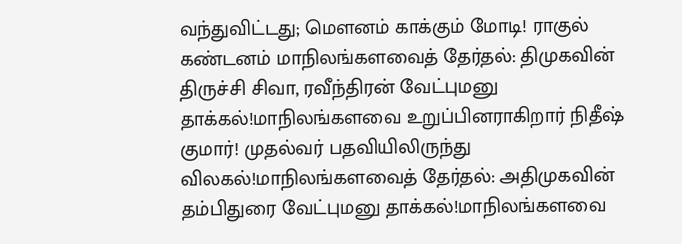வந்துவிட்டது; மெளனம் காக்கும் மோடி! ராகுல் கண்டனம் மாநிலங்களவைத் தேர்தல்: திமுகவின் திருச்சி சிவா, ரவீந்திரன் வேட்புமனு தாக்கல்!மாநிலங்களவை உறுப்பினராகிறார் நிதீஷ் குமார்! முதல்வர் பதவியிலிருந்து விலகல்!மாநிலங்களவைத் தேர்தல்: அதிமுகவின் தம்பிதுரை வேட்புமனு தாக்கல்!மாநிலங்களவை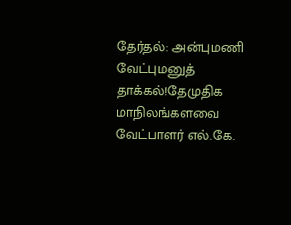தேர்தல்: அன்புமணி வேட்புமனுத் தாக்கல்!தேமுதிக மாநிலங்களவை வேட்பாளர் எல்.கே.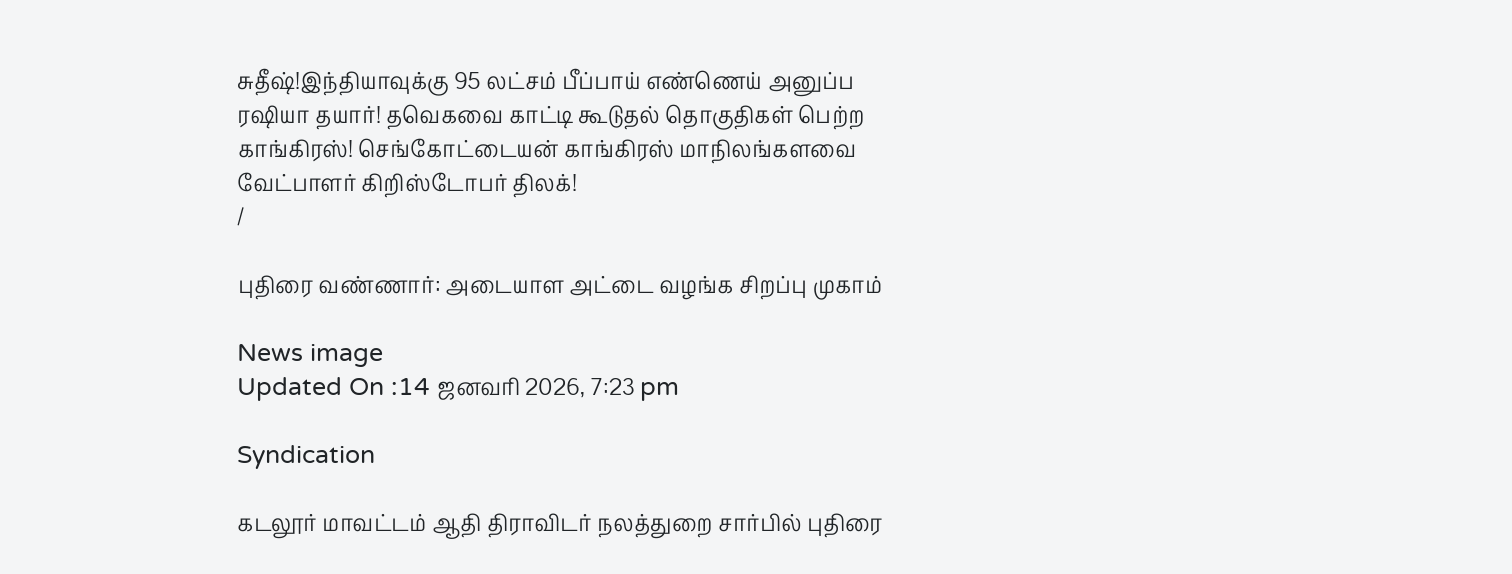சுதீஷ்!இந்தியாவுக்கு 95 லட்சம் பீப்பாய் எண்ணெய் அனுப்ப ரஷியா தயார்! தவெகவை காட்டி கூடுதல் தொகுதிகள் பெற்ற காங்கிரஸ்! செங்கோட்டையன் காங்கிரஸ் மாநிலங்களவை வேட்பாளர் கிறிஸ்டோபர் திலக்!
/

புதிரை வண்ணார்: அடையாள அட்டை வழங்க சிறப்பு முகாம்

News image
Updated On :14 ஜனவரி 2026, 7:23 pm

Syndication

கடலூர் மாவட்டம் ஆதி திராவிடர் நலத்துறை சார்பில் புதிரை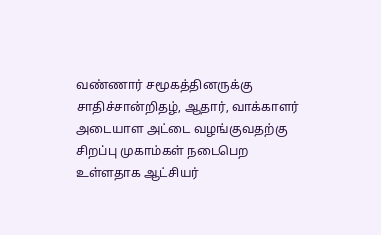வண்ணார் சமூகத்தினருக்கு சாதிச்சான்றிதழ், ஆதார், வாக்காளர் அடையாள அட்டை வழங்குவதற்கு சிறப்பு முகாம்கள் நடைபெற உள்ளதாக ஆட்சியர்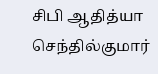சிபி ஆதித்யா செந்தில்குமார்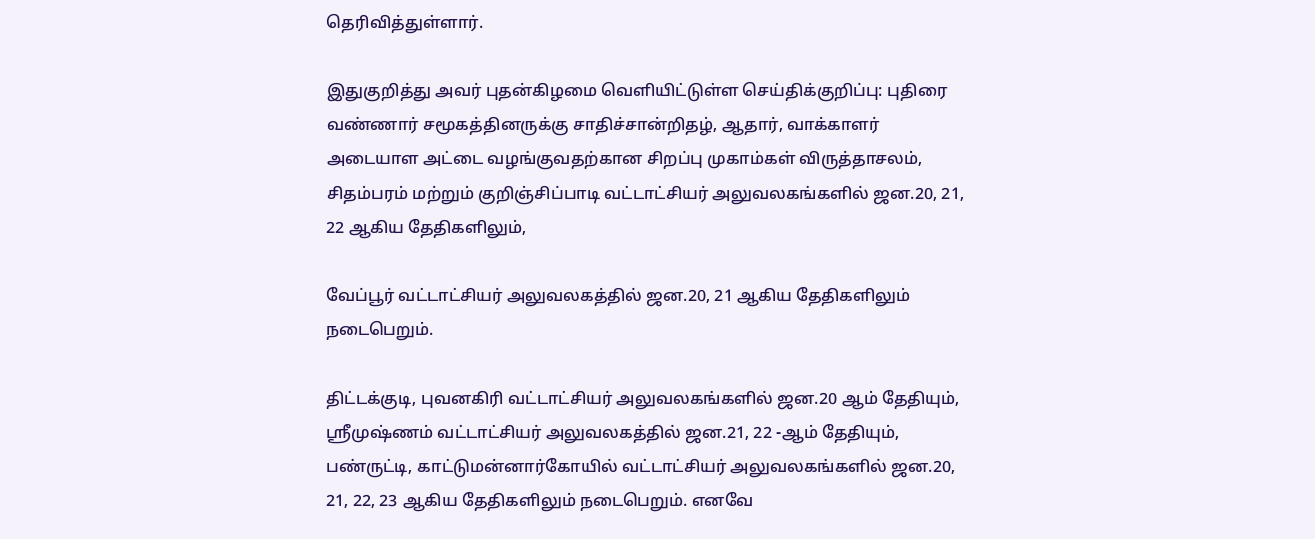தெரிவித்துள்ளார்.

இதுகுறித்து அவர் புதன்கிழமை வெளியிட்டுள்ள செய்திக்குறிப்பு: புதிரை வண்ணார் சமூகத்தினருக்கு சாதிச்சான்றிதழ், ஆதார், வாக்காளர் அடையாள அட்டை வழங்குவதற்கான சிறப்பு முகாம்கள் விருத்தாசலம், சிதம்பரம் மற்றும் குறிஞ்சிப்பாடி வட்டாட்சியர் அலுவலகங்களில் ஜன.20, 21, 22 ஆகிய தேதிகளிலும்,

வேப்பூர் வட்டாட்சியர் அலுவலகத்தில் ஜன.20, 21 ஆகிய தேதிகளிலும் நடைபெறும்.

திட்டக்குடி, புவனகிரி வட்டாட்சியர் அலுவலகங்களில் ஜன.20 ஆம் தேதியும், ஸ்ரீமுஷ்ணம் வட்டாட்சியர் அலுவலகத்தில் ஜன.21, 22 -ஆம் தேதியும், பண்ருட்டி, காட்டுமன்னார்கோயில் வட்டாட்சியர் அலுவலகங்களில் ஜன.20, 21, 22, 23 ஆகிய தேதிகளிலும் நடைபெறும். எனவே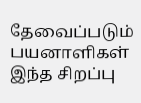தேவைப்படும் பயனாளிகள் இந்த சிறப்பு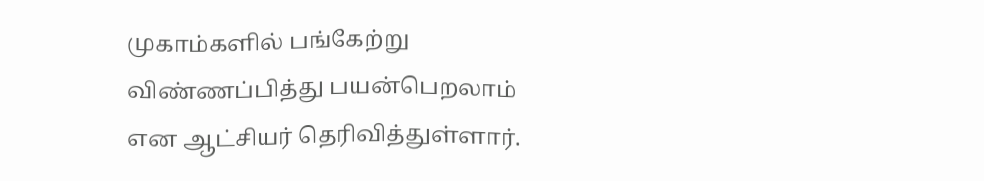முகாம்களில் பங்கேற்று விண்ணப்பித்து பயன்பெறலாம் என ஆட்சியர் தெரிவித்துள்ளார்.